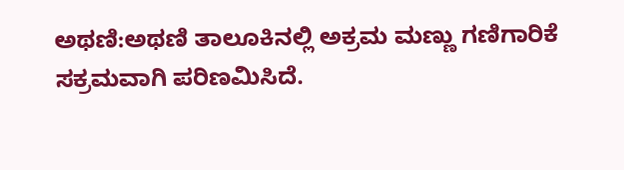ಅಥಣಿ:ಅಥಣಿ ತಾಲೂಕಿನಲ್ಲಿ ಅಕ್ರಮ ಮಣ್ಣು ಗಣಿಗಾರಿಕೆ ಸಕ್ರಮವಾಗಿ ಪರಿಣಮಿಸಿದೆ.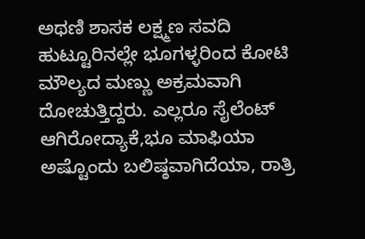ಅಥಣಿ ಶಾಸಕ ಲಕ್ಷ್ಮಣ ಸವದಿ ಹುಟ್ಟೂರಿನಲ್ಲೇ ಭೂಗಳ್ಳರಿಂದ ಕೋಟಿ ಮೌಲ್ಯದ ಮಣ್ಣು ಅಕ್ರಮವಾಗಿ ದೋಚುತ್ತಿದ್ದರು. ಎಲ್ಲರೂ ಸೈಲೆಂಟ್ ಆಗಿರೋದ್ಯಾಕೆ,ಭೂ ಮಾಫಿಯಾ ಅಷ್ಟೊಂದು ಬಲಿಷ್ಠವಾಗಿದೆಯಾ, ರಾತ್ರಿ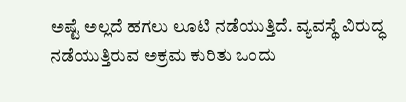ಅಷ್ಟೆ ಅಲ್ಲದೆ ಹಗಲು ಲೂಟಿ ನಡೆಯುತ್ತಿದೆ. ವ್ಯವಸ್ಥೆ ವಿರುದ್ಧ ನಡೆಯುತ್ತಿರುವ ಅಕ್ರಮ ಕುರಿತು ಒಂದು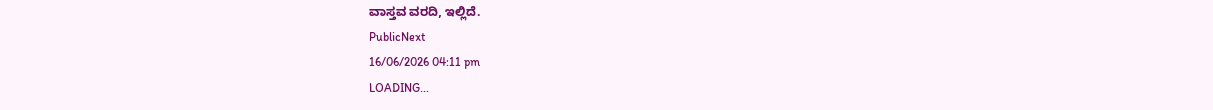ವಾಸ್ತವ ವರದಿ, ಇಲ್ಲಿದೆ.
PublicNext
16/06/2026 04:11 pm
LOADING...